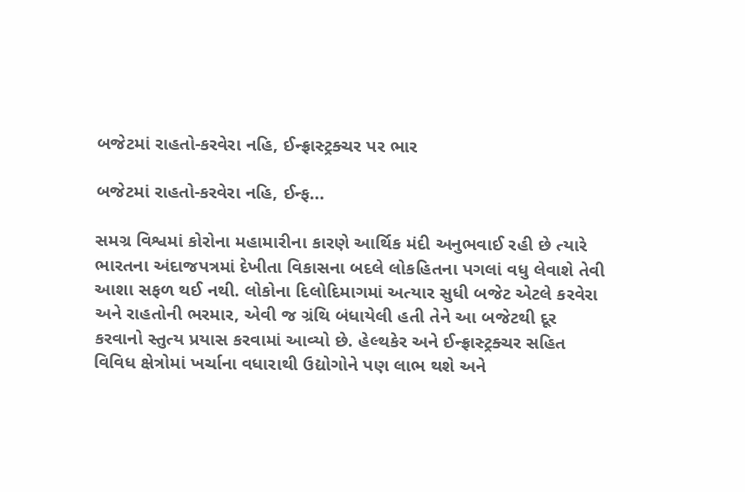બજેટમાં રાહતો-કરવેરા નહિ, ઈન્ફ્રાસ્ટ્રક્ચર પર ભાર

બજેટમાં રાહતો-કરવેરા નહિ, ઈન્ફ...

સમગ્ર વિશ્વમાં કોરોના મહામારીના કારણે આર્થિક મંદી અનુભવાઈ રહી છે ત્યારે ભારતના અંદાજપત્રમાં દેખીતા વિકાસના બદલે લોકહિતના પગલાં વધુ લેવાશે તેવી આશા સફળ થઈ નથી. લોકોના દિલોદિમાગમાં અત્યાર સુધી બજેટ એટલે કરવેરા અને રાહતોની ભરમાર, એવી જ ગ્રંથિ બંધાયેલી હતી તેને આ બજેટથી દૂર કરવાનો સ્તુત્ય પ્રયાસ કરવામાં આવ્યો છે. હેલ્થકેર અને ઈન્ફ્રાસ્ટ્રક્ચર સહિત વિવિધ ક્ષેત્રોમાં ખર્ચાના વધારાથી ઉદ્યોગોને પણ લાભ થશે અને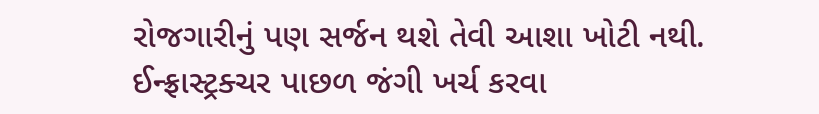રોજગારીનું પણ સર્જન થશે તેવી આશા ખોટી નથી. ઈન્ફ્રાસ્ટ્રક્ચર પાછળ જંગી ખર્ચ કરવા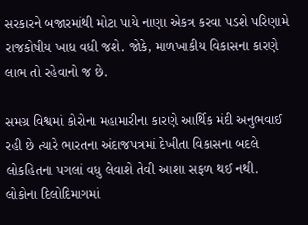સરકારને બજારમાંથી મોટા પાયે નાણા એકત્ર કરવા પડશે પરિણામે રાજકોષીય ખાધ વધી જશે. જોકે, માળખાકીય વિકાસના કારણે લાભ તો રહેવાનો જ છે.

સમગ્ર વિશ્વમાં કોરોના મહામારીના કારણે આર્થિક મંદી અનુભવાઈ રહી છે ત્યારે ભારતના અંદાજપત્રમાં દેખીતા વિકાસના બદલે લોકહિતના પગલાં વધુ લેવાશે તેવી આશા સફળ થઈ નથી. લોકોના દિલોદિમાગમાં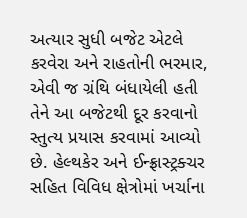અત્યાર સુધી બજેટ એટલે કરવેરા અને રાહતોની ભરમાર, એવી જ ગ્રંથિ બંધાયેલી હતી તેને આ બજેટથી દૂર કરવાનો સ્તુત્ય પ્રયાસ કરવામાં આવ્યો છે. હેલ્થકેર અને ઈન્ફ્રાસ્ટ્રક્ચર સહિત વિવિધ ક્ષેત્રોમાં ખર્ચાના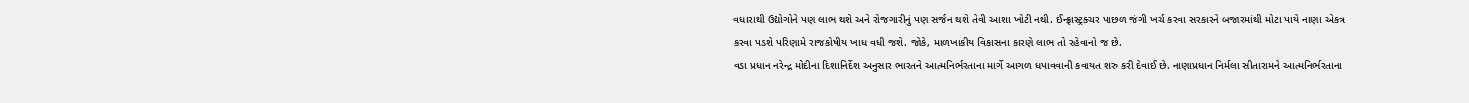વધારાથી ઉદ્યોગોને પણ લાભ થશે અને રોજગારીનું પણ સર્જન થશે તેવી આશા ખોટી નથી. ઈન્ફ્રાસ્ટ્રક્ચર પાછળ જંગી ખર્ચ કરવા સરકારને બજારમાંથી મોટા પાયે નાણા એકત્ર કરવા પડશે પરિણામે રાજકોષીય ખાધ વધી જશે. જોકે, માળખાકીય વિકાસના કારણે લાભ તો રહેવાનો જ છે.
વડા પ્રધાન નરેન્દ્ર મોદીના દિશાનિર્દેશ અનુસાર ભારતને આત્મનિર્ભરતાના માર્ગે આગળ ધપાવવાની કવાયત શરુ કરી દેવાઈ છે. નાણાપ્રધાન નિર્મલા સીતારામને આત્મનિર્ભરતાના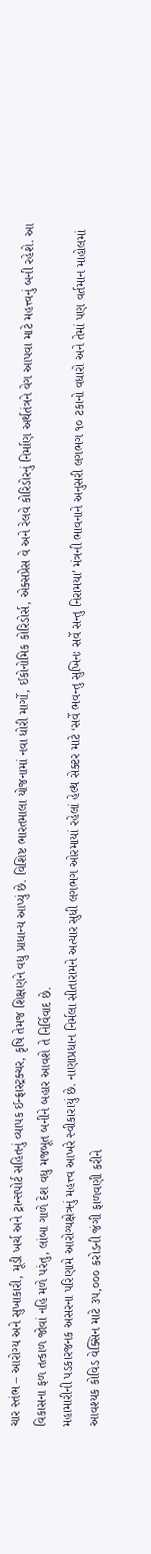ચાર સ્તંભ – આરોગ્ય અને સુખાકારી, મૂડી ખર્ચ અને ટ્રાન્સપોર્ટ સહિતનું વ્યાપક ઈન્ફ્રાસ્ટ્રક્ચર, કૃષિ તેમજ શિક્ષણને વધુ પ્રાધાન્ય આપ્યું છે. વિશિષ્ટ ભારતમાલા યોજનામાં નવા ધોરી માર્ગો, ઈકોનોમિક કોરિડોર્સ, એક્સપ્રેસ વે અને રેલવે કોરિડોરનું નિર્માણ અર્થતંત્રને વેગ આપવા માટે મહત્ત્વનું બની રહેશે. આ વિકાસના ફળ તત્કાળ જોવાં નહિ મળે પરંતુ, લાંબા ગાળે દેશ વધુ મજબૂત બનીને બહાર આવશે તે નિર્વિવાદ છે.
મહામારીની પડકારજનક અસરના પરિણામે આરોગ્યક્ષેત્રનું મહત્ત્વ આખરે સ્વીકારાયું છે. નાણાપ્રધાન નિર્મલા સીતારામને અત્યાર સુધી લગભગ ઓરમાયાં રહેલાં હેલ્થ સેક્ટર માટે ‘સર્વે ભવન્તુ સુખિનઃ સર્વે સન્તુ નિરામયા’ મંત્રની ભાવનાને અનુસરી લગભગ ૧૦ ટકાનો વધારો અને તેમાં પણ વર્તમાન માહોલમાં આવશ્યક કોવિડ વેક્સિન માટે ૩૫,૦૦૦ કરોડની જંગી ફાળવણી કરીને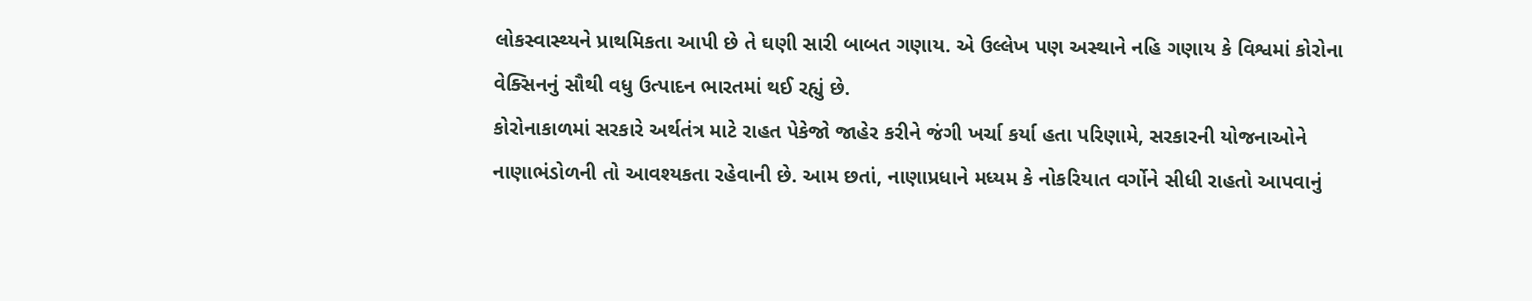લોકસ્વાસ્થ્યને પ્રાથમિકતા આપી છે તે ઘણી સારી બાબત ગણાય. એ ઉલ્લેખ પણ અસ્થાને નહિ ગણાય કે વિશ્વમાં કોરોના વેક્સિનનું સૌથી વધુ ઉત્પાદન ભારતમાં થઈ રહ્યું છે.
કોરોનાકાળમાં સરકારે અર્થતંત્ર માટે રાહત પેકેજો જાહેર કરીને જંગી ખર્ચા કર્યા હતા પરિણામે, સરકારની યોજનાઓને નાણાભંડોળની તો આવશ્યકતા રહેવાની છે. આમ છતાં, નાણાપ્રધાને મધ્યમ કે નોકરિયાત વર્ગોને સીધી રાહતો આપવાનું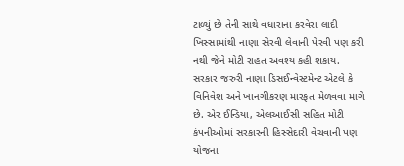ટાળ્યું છે તેની સાથે વધારાના કરવેરા લાદી ખિસ્સામાંથી નાણા સેરવી લેવાની પેરવી પણ કરી નથી જેને મોટી રાહત અવશ્ય કહી શકાય.
સરકાર જરુરી નાણા ડિસઈન્વેસ્ટમેન્ટ એટલે કે વિનિવેશ અને ખાનગીકરણ મારફત મેળવવા માગે છે. એર ઈન્ડિયા, એલઆઈસી સહિત મોટી કંપનીઓમાં સરકારની હિસ્સેદારી વેચવાની પણ યોજના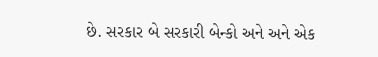છે. સરકાર બે સરકારી બેન્કો અને અને એક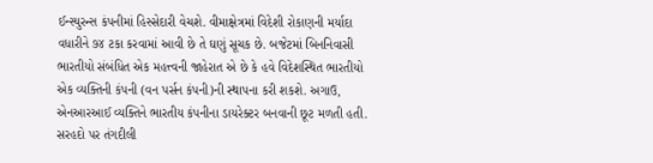ઈન્સ્યુરન્સ કંપનીમાં હિસ્સેદારી વેચશે. વીમાક્ષેત્રમાં વિદેશી રોકાણની મર્યાદા વધારીને ૭૪ ટકા કરવામાં આવી છે તે ઘણું સૂચક છે. બજેટમાં બિનનિવાસી ભારતીયો સંબંધિત એક મહત્ત્વની જાહેરાત એ છે કે હવે વિદેશસ્થિત ભારતીયો એક વ્યક્તિની કંપની (વન પર્સન કંપની)ની સ્થાપના કરી શકશે. અગાઉ, એનઆરઆઈ વ્યક્તિને ભારતીય કંપનીના ડાયરેક્ટર બનવાની છૂટ મળતી હતી.
સરહદો પર તંગદીલી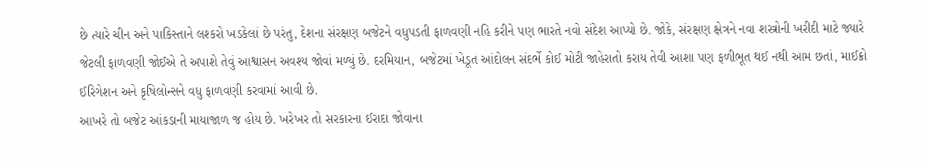છે ત્યારે ચીન અને પાકિસ્તાને લશ્કરો ખડકેલાં છે પરંતુ, દેશના સંરક્ષણ બજેટને વધુપડતી ફાળવણી નહિ કરીને પણ ભારતે નવો સંદેશ આપ્યો છે. જોકે, સંરક્ષણ ક્ષેત્રને નવા શસ્ત્રોની ખરીદી માટે જ્યારે જેટલી ફાળવણી જોઈએ તે અપાશે તેવું આશ્વાસન અવશ્ય જોવાં મળ્યું છે. દરમિયાન, બજેટમાં ખેડૂત આંદોલન સંદર્ભે કોઈ મોટી જાહેરાતો કરાય તેવી આશા પણ ફળીભૂત થઈ નથી આમ છતાં, માઈક્રો ઈરિગેશન અને કૃષિલોન્સને વધુ ફાળવણી કરવામાં આવી છે.
આખરે તો બજેટ આંકડાની માયાજાળ જ હોય છે. ખરેખર તો સરકારના ઈરાદા જોવાના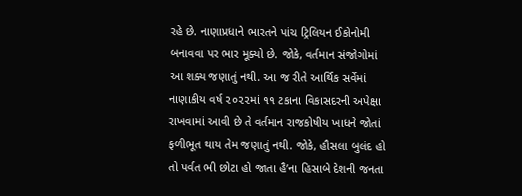રહે છે. નાણાપ્રધાને ભારતને પાંચ ટ્રિલિયન ઈકોનોમી બનાવવા પર ભાર મૂક્યો છે. જોકે, વર્તમાન સંજોગોમાં આ શક્ય જણાતું નથી. આ જ રીતે આર્થિક સર્વેમાં નાણાકીય વર્ષ ૨૦૨૨માં ૧૧ ટકાના વિકાસદરની અપેક્ષા રાખવામાં આવી છે તે વર્તમાન રાજકોષીય ખાધને જોતાં ફળીભૂત થાય તેમ જણાતું નથી. જોકે, હૌસલા બુલંદ હો તો પર્વત ભી છોટા હો જાતા હૈ’ના હિસાબે દેશની જનતા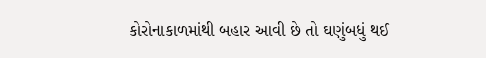કોરોનાકાળમાંથી બહાર આવી છે તો ઘણુંબધું થઈ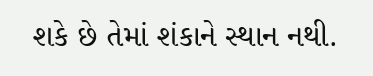શકે છે તેમાં શંકાને સ્થાન નથી.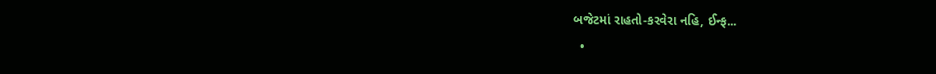બજેટમાં રાહતો-કરવેરા નહિ, ઈન્ફ...
  •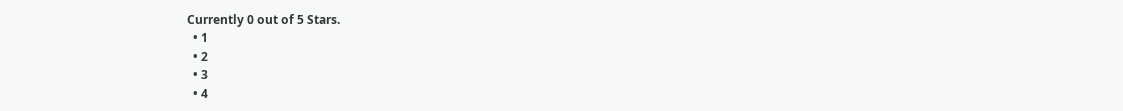Currently 0 out of 5 Stars.
  • 1
  • 2
  • 3
  • 4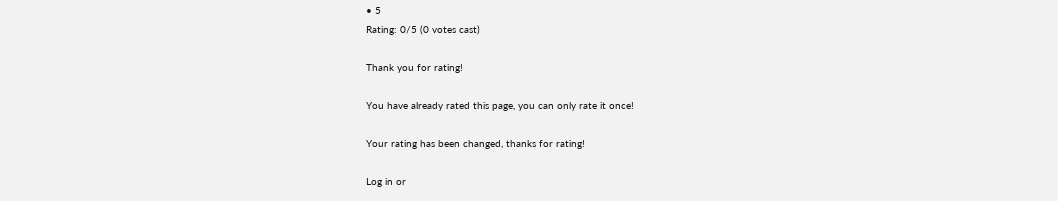• 5
Rating: 0/5 (0 votes cast)

Thank you for rating!

You have already rated this page, you can only rate it once!

Your rating has been changed, thanks for rating!

Log in or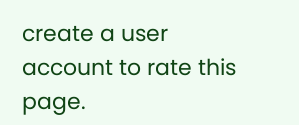create a user account to rate this page.